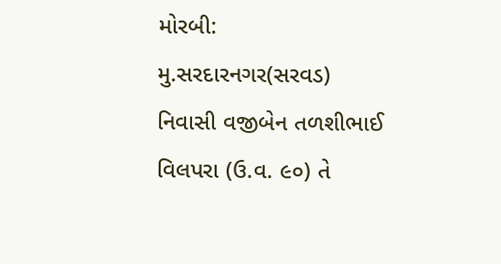મોરબી: મુ.સરદારનગર(સરવડ) નિવાસી વજીબેન તળશીભાઈ વિલપરા (ઉ.વ. ૯૦) તે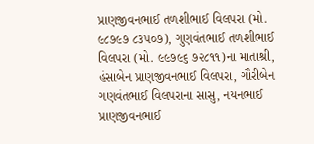પ્રાણજીવનભાઈ તળશીભાઈ વિલપરા (મો. ૯૮૭૯૭ ૮૩૫૦૭), ગુણવંતભાઈ તળશીભાઈ વિલપરા (મો. ૯૯૭૯૬ ૭૨૮૧૧)ના માતાશ્રી, હંસાબેન પ્રાણજીવનભાઈ વિલપરા, ગૌરીબેન ગણવંતભાઈ વિલપરાના સાસુ, નયનભાઈ પ્રાણજીવનભાઈ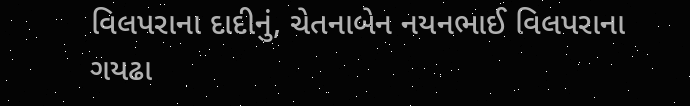વિલપરાના દાદીનું, ચેતનાબેન નયનભાઈ વિલપરાના ગયઢા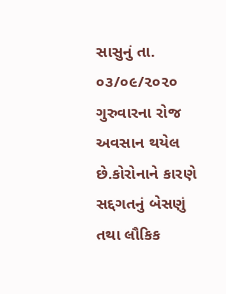સાસુનું તા. ૦૩/૦૯/૨૦૨૦ ગુરુવારના રોજ અવસાન થયેલ છે.કોરોનાને કારણે સદ્દગતનું બેસણું તથા લૌકિક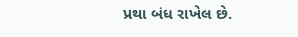પ્રથા બંધ રાખેલ છે.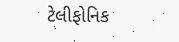ટેલીફોનિક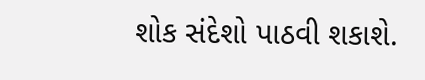શોક સંદેશો પાઠવી શકાશે.